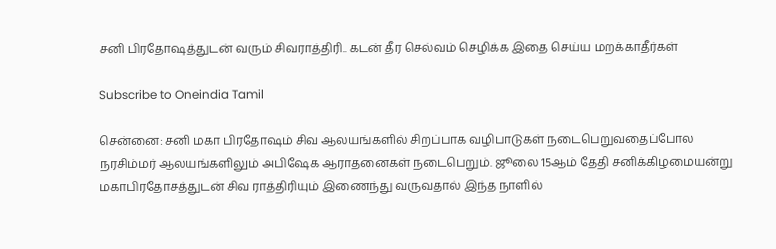சனி பிரதோஷத்துடன் வரும் சிவராத்திரி.. கடன் தீர செல்வம் செழிக்க இதை செய்ய மறக்காதீர்கள்

Subscribe to Oneindia Tamil

சென்னை: சனி மகா பிரதோஷம் சிவ ஆலயங்களில் சிறப்பாக வழிபாடுகள் நடைபெறுவதைப்போல நரசிம்மர் ஆலயங்களிலும் அபிஷேக ஆராதனைகள் நடைபெறும். ஜூலை 15ஆம் தேதி சனிக்கிழமையன்று மகாபிரதோசத்துடன் சிவ ராத்திரியும் இணைந்து வருவதால் இந்த நாளில்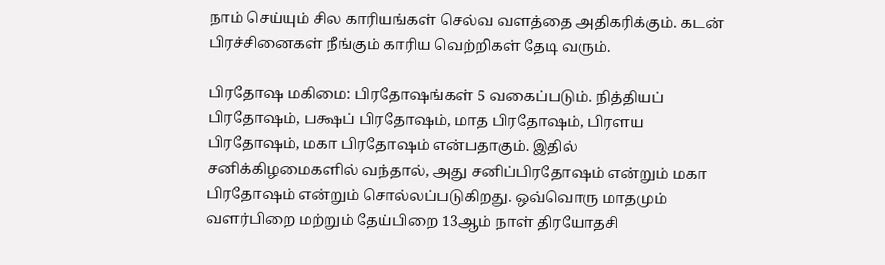நாம் செய்யும் சில காரியங்கள் செல்வ வளத்தை அதிகரிக்கும். கடன் பிரச்சினைகள் நீங்கும் காரிய வெற்றிகள் தேடி வரும்.

பிரதோஷ மகிமை: பிரதோஷங்கள் 5 வகைப்படும். நித்தியப் பிரதோஷம், பக்ஷப் பிரதோஷம், மாத பிரதோஷம், பிரளய பிரதோஷம், மகா பிரதோஷம் என்பதாகும். இதில் சனிக்கிழமைகளில் வந்தால், அது சனிப்பிரதோஷம் என்றும் மகா பிரதோஷம் என்றும் சொல்லப்படுகிறது. ஒவ்வொரு மாதமும் வளர்பிறை மற்றும் தேய்பிறை 13ஆம் நாள் திரயோதசி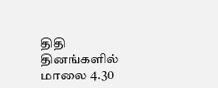திதி தினங்களில் மாலை 4.30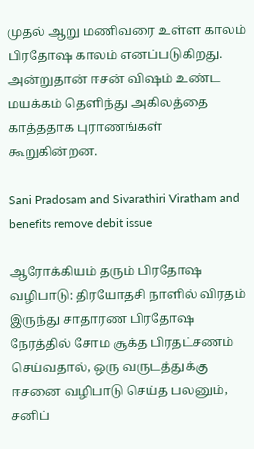முதல் ஆறு மணிவரை உள்ள காலம் பிரதோஷ காலம் எனப்படுகிறது. அன்றுதான் ஈசன் விஷம் உண்ட மயக்கம் தெளிந்து அகிலத்தை காத்ததாக புராணங்கள் கூறுகின்றன.

Sani Pradosam and Sivarathiri Viratham and benefits remove debit issue

ஆரோக்கியம் தரும் பிரதோஷ வழிபாடு: திரயோதசி நாளில் விரதம் இருந்து சாதாரண பிரதோஷ நேரத்தில் சோம சூக்த பிரதட்சணம் செய்வதால், ஒரு வருடத்துக்கு ஈசனை வழிபாடு செய்த பலனும், சனிப்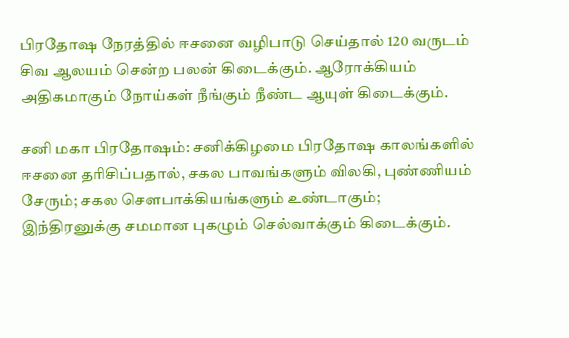பிரதோஷ நேரத்தில் ஈசனை வழிபாடு செய்தால் 120 வருடம் சிவ ஆலயம் சென்ற பலன் கிடைக்கும். ஆரோக்கியம் அதிகமாகும் நோய்கள் நீங்கும் நீண்ட ஆயுள் கிடைக்கும்.

சனி மகா பிரதோஷம்: சனிக்கிழமை பிரதோஷ காலங்களில் ஈசனை தரிசிப்பதால், சகல பாவங்களும் விலகி, புண்ணியம் சேரும்; சகல செளபாக்கியங்களும் உண்டாகும்; இந்திரனுக்கு சமமான புகழும் செல்வாக்கும் கிடைக்கும்.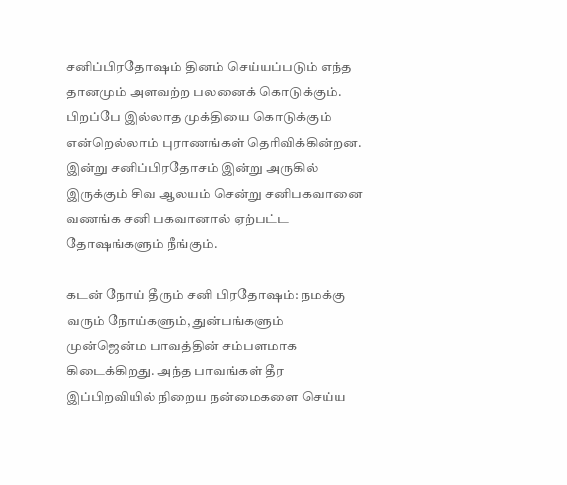சனிப்பிரதோஷம் தினம் செய்யப்படும் எந்த தானமும் அளவற்ற பலனைக் கொடுக்கும். பிறப்பே இல்லாத முக்தியை கொடுக்கும் என்றெல்லாம் புராணங்கள் தெரிவிக்கின்றன. இன்று சனிப்பிரதோசம் இன்று அருகில் இருக்கும் சிவ ஆலயம் சென்று சனிபகவானை வணங்க சனி பகவானால் ஏற்பட்ட தோஷங்களும் நீங்கும்.

கடன் நோய் தீரும் சனி பிரதோஷம்: நமக்கு வரும் நோய்களும், துன்பங்களும் முன்ஜென்ம பாவத்தின் சம்பளமாக கிடைக்கிறது. அந்த பாவங்கள் தீர இப்பிறவியில் நிறைய நன்மைகளை செய்ய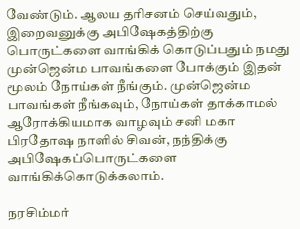வேண்டும். ஆலய தரிசனம் செய்வதும், இறைவனுக்கு அபிஷேகத்திற்கு பொருட்களை வாங்கிக் கொடுப்பதும் நமது முன்ஜென்ம பாவங்களை போக்கும் இதன் மூலம் நோய்கள் நீங்கும். முன்ஜென்ம பாவங்கள் நீங்கவும், நோய்கள் தாக்காமல் ஆரோக்கியமாக வாழவும் சனி மகா பிரதோஷ நாளில் சிவன், நந்திக்கு அபிஷேகப்பொருட்களை வாங்கிக்கொடுக்கலாம்.

நரசிம்மர்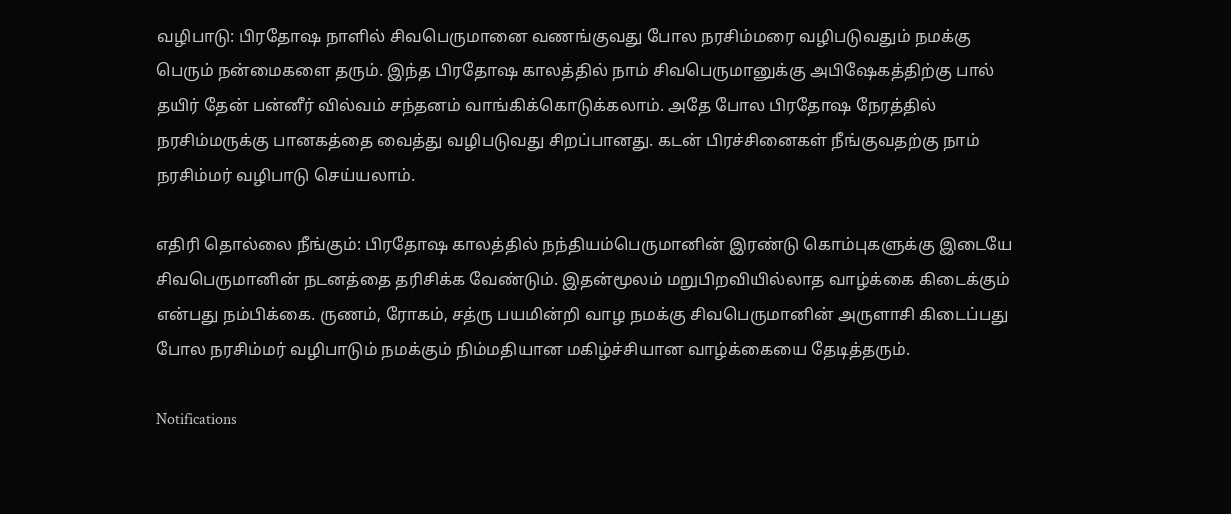வழிபாடு: பிரதோஷ நாளில் சிவபெருமானை வணங்குவது போல நரசிம்மரை வழிபடுவதும் நமக்கு பெரும் நன்மைகளை தரும். இந்த பிரதோஷ காலத்தில் நாம் சிவபெருமானுக்கு அபிஷேகத்திற்கு பால் தயிர் தேன் பன்னீர் வில்வம் சந்தனம் வாங்கிக்கொடுக்கலாம். அதே போல பிரதோஷ நேரத்தில் நரசிம்மருக்கு பானகத்தை வைத்து வழிபடுவது சிறப்பானது. கடன் பிரச்சினைகள் நீங்குவதற்கு நாம் நரசிம்மர் வழிபாடு செய்யலாம்.

எதிரி தொல்லை நீங்கும்: பிரதோஷ காலத்தில் நந்தியம்பெருமானின் இரண்டு கொம்புகளுக்கு இடையே சிவபெருமானின் நடனத்தை தரிசிக்க வேண்டும். இதன்மூலம் மறுபிறவியில்லாத வாழ்க்கை கிடைக்கும் என்பது நம்பிக்கை. ருணம், ரோகம், சத்ரு பயமின்றி வாழ நமக்கு சிவபெருமானின் அருளாசி கிடைப்பது போல நரசிம்மர் வழிபாடும் நமக்கும் நிம்மதியான மகிழ்ச்சியான வாழ்க்கையை தேடித்தரும்.

Notifications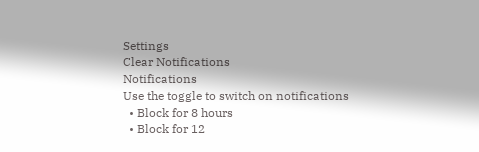Settings
Clear Notifications
Notifications
Use the toggle to switch on notifications
  • Block for 8 hours
  • Block for 12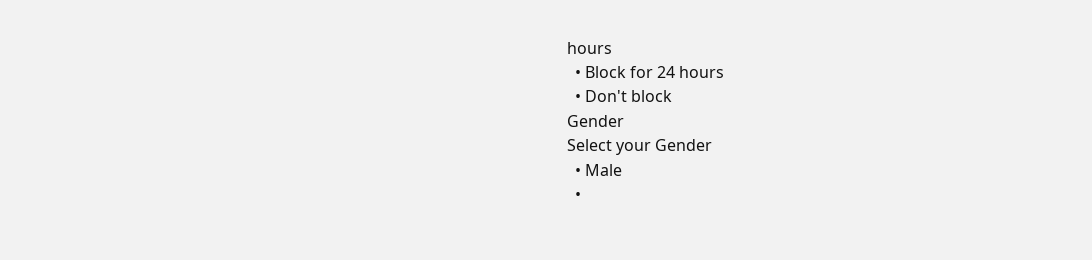hours
  • Block for 24 hours
  • Don't block
Gender
Select your Gender
  • Male
  •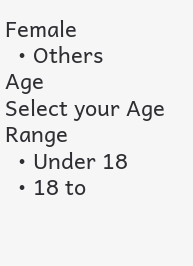Female
  • Others
Age
Select your Age Range
  • Under 18
  • 18 to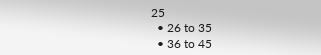25
  • 26 to 35
  • 36 to 45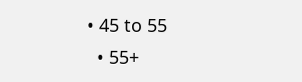• 45 to 55
  • 55+